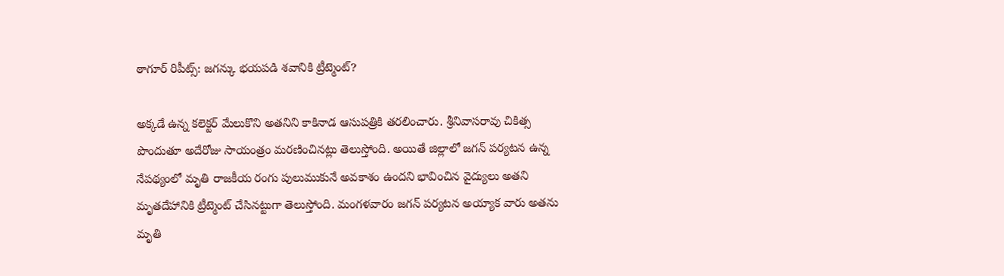ఠాగూర్ రిపీట్స్: జగన్కు భయపడి శవానికి ట్రీట్మెంట్?

అక్కడే ఉన్న కలెక్టర్ మేలుకొని అతనిని కాకినాడ ఆసుపత్రికి తరలించారు. శ్రీనివాసరావు చికిత్స పొందుతూ అదేరోజు సాయంత్రం మరణించినట్లు తెలుస్తోంది. అయితే జిల్లాలో జగన్ పర్యటన ఉన్న నేపథ్యంలో మృతి రాజకీయ రంగు పులుముకునే అవకాశం ఉందని భావించిన వైద్యులు అతని మృతదేహానికి ట్రీట్మెంట్ చేసినట్టుగా తెలుస్తోంది. మంగళవారం జగన్ పర్యటన అయ్యాక వారు అతను మృతి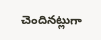చెందినట్లుగా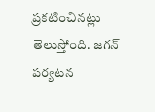ప్రకటించినట్లు తెలుస్తోంది. జగన్ పర్యటన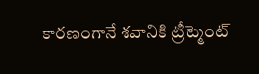కారణంగానే శవానికి ట్రీట్మెంట్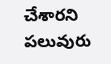చేశారని పలువురు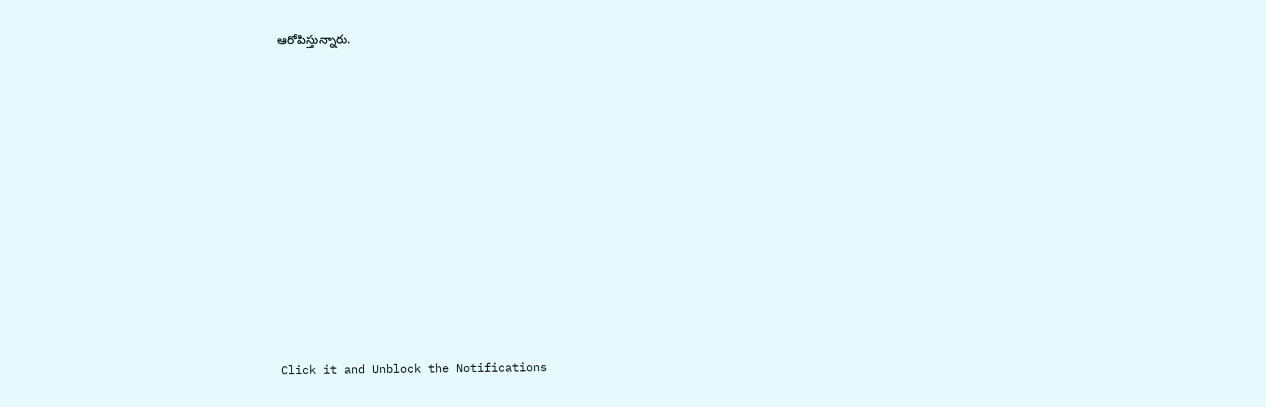ఆరోపిస్తున్నారు.












Click it and Unblock the Notifications